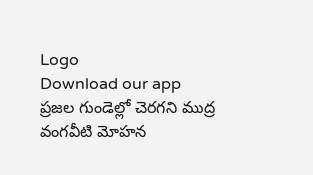Logo
Download our app
ప్రజల గుండెల్లో చెరగని ముద్ర వంగవీటి మోహన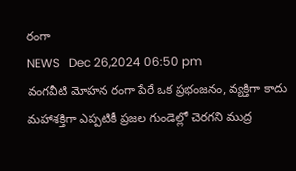రంగా
NEWS   Dec 26,2024 06:50 pm
వంగవీటి మోహన రంగా పేరే ఒక ప్రభంజనం, వ్యక్తిగా కాదు మహాశక్తిగా ఎప్పటికీ ప్రజల గుండెల్లో చెరగని ముద్ర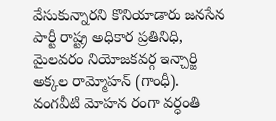వేసుకున్నారని కొనియాడారు జనసేన పార్టీ రాష్ట్ర అధికార ప్రతినిధి, మైలవరం నియోజకవర్గ ఇన్చార్జి అక్కల రామ్మోహన్ (గాంధీ). వంగవీటి మోహన రంగా వర్ధంతి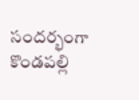సందర్భంగా కొండపల్లి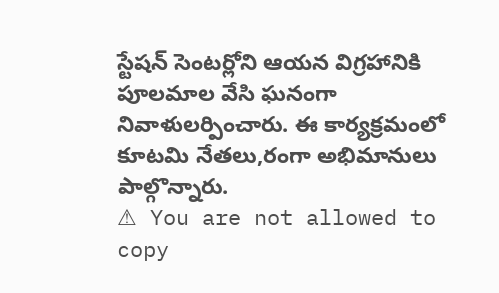స్టేషన్ సెంటర్లోని ఆయన విగ్రహానికి పూలమాల వేసి ఘనంగా నివాళులర్పించారు. ఈ కార్యక్రమంలో కూటమి నేతలు,రంగా అభిమానులు పాల్గొన్నారు.
⚠ You are not allowed to copy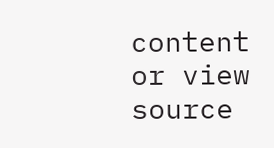content or view source